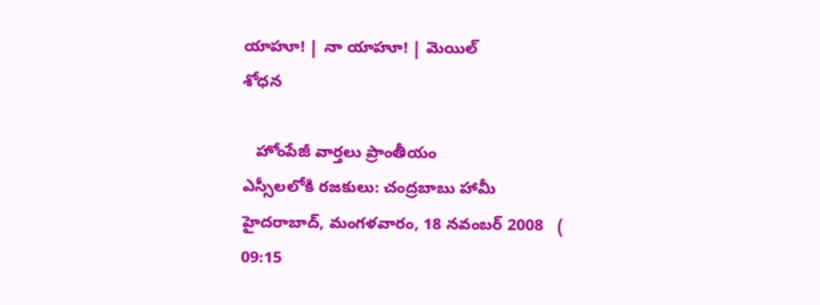యాహూ! | నా యాహూ! | మెయిల్
శోధన

   హోంపేజీ వార్తలు ప్రాంతీయం
ఎస్సీలలోకి రజకులు: చంద్రబాబు హామీ
హైదరాబాద్, మంగళవారం, 18 నవంబర్ 2008   ( 09:15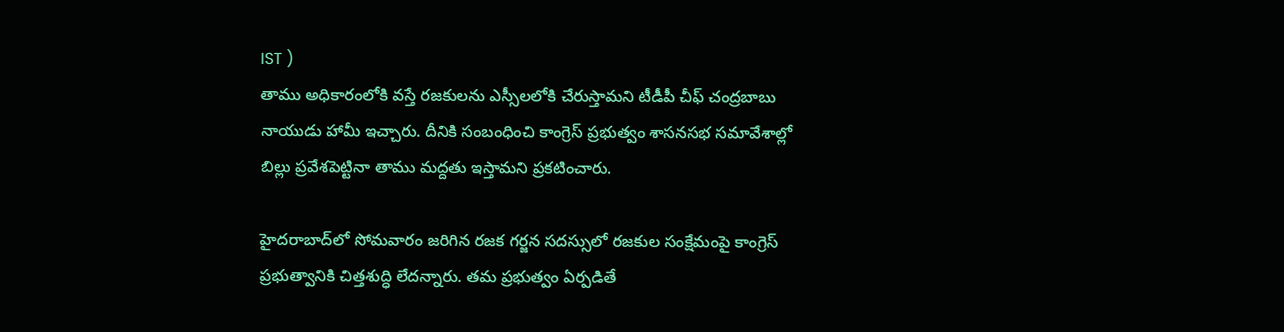IST )
తాము అధికారంలోకి వస్తే రజకులను ఎస్సీలలోకి చేరుస్తామని టీడీపీ చీఫ్ చంద్రబాబు నాయుడు హామీ ఇచ్చారు. దీనికి సంబంధించి కాంగ్రెస్ ప్రభుత్వం శాసనసభ సమావేశాల్లో బిల్లు ప్రవేశపెట్టినా తాము మద్దతు ఇస్తామని ప్రకటించారు.

హైదరాబాద్‌లో సోమవారం జరిగిన రజక గర్జన సదస్సులో రజకుల సంక్షేమంపై కాంగ్రెస్ ప్రభుత్వానికి చిత్తశుద్ధి లేదన్నారు. తమ ప్రభుత్వం ఏర్పడితే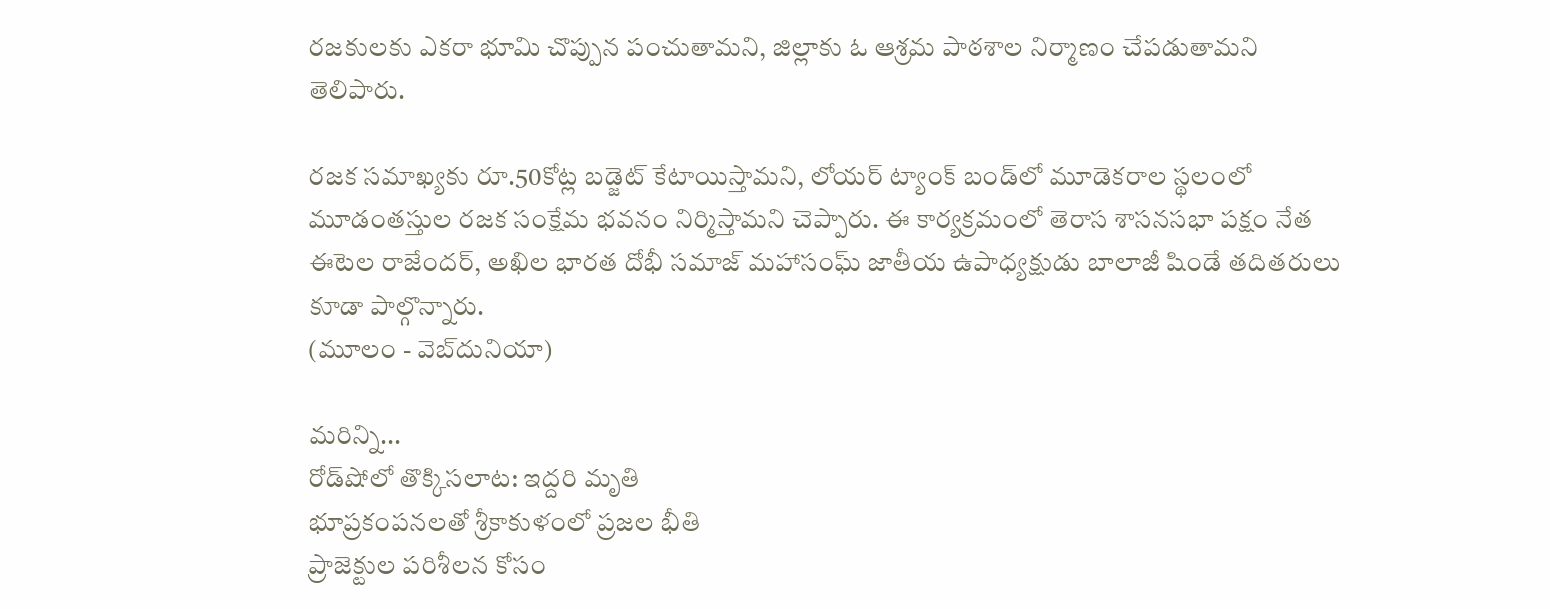రజకులకు ఎకరా భూమి చొప్పున పంచుతామని, జిల్లాకు ఓ ఆశ్రమ పాఠశాల నిర్మాణం చేపడుతామని తెలిపారు.

రజక సమాఖ్యకు రూ.50కోట్ల బడ్జెట్ కేటాయిస్తామని, లోయర్ ట్యాంక్ బండ్‌లో మూడెకరాల స్థలంలో మూడంతస్తుల రజక సంక్షేమ భవనం నిర్మిస్తామని చెప్పారు. ఈ కార్యక్రమంలో తెరాస శాసనసభా పక్షం నేత ఈటెల రాజేందర్, అఖిల భారత దోభీ సమాజ్ మహాసంఘ్ జాతీయ ఉపాధ్యక్షుడు బాలాజీ షిండే తదితరులు కూడా పాల్గొన్నారు.
(మూలం - వెబ్‌దునియా)

మరిన్ని...
రోడ్‌షోలో తొక్కిసలాట: ఇద్దరి మృతి
భూప్రకంపనలతో శ్రీకాకుళంలో ప్రజల భీతి
ప్రాజెక్టుల పరిశీలన కోసం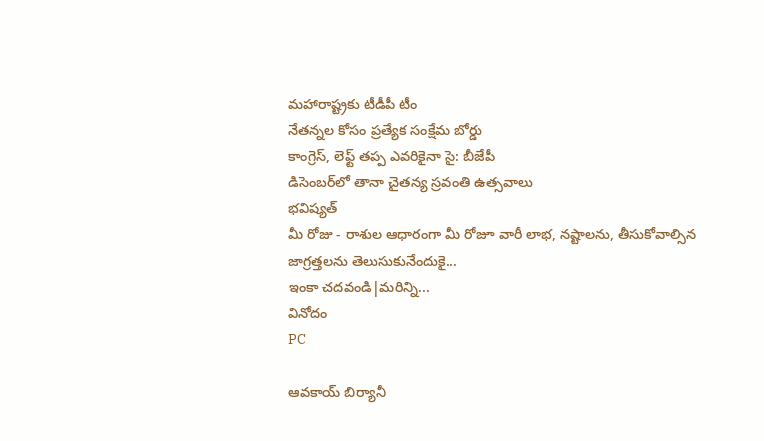మహారాష్ట్రకు టీడీపీ టీం
నేతన్నల కోసం ప్రత్యేక సంక్షేమ బోర్డు
కాంగ్రెస్, లెఫ్ట్ తప్ప ఎవరికైనా సై: బీజేపీ
డిసెంబర్‌లో తానా చైతన్య స్రవంతి ఉత్సవాలు
భవిష్యత్
మీ రోజు - రాశుల ఆధారంగా మీ రోజూ వారీ లాభ, నష్టాలను, తీసుకోవాల్సిన జాగ్రత్తలను తెలుసుకునేందుకై...
ఇంకా చదవండి|మరిన్ని...
వినోదం
PC

ఆవకాయ్ బిర్యానీ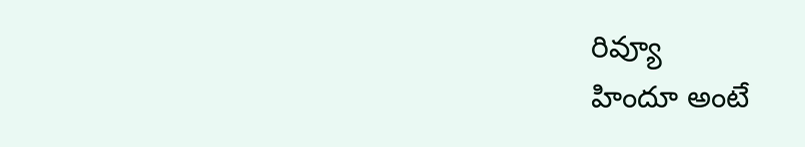రివ్యూ
హిందూ అంటే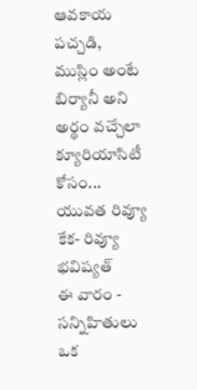ఆవకాయ పచ్చడి, ముస్లిం అంటే బిర్యానీ అని అర్థం వచ్చేలా క్యూరియాసిటీ కోసం...
యువత రివ్యూ
కేక- రివ్యూ
భవిష్యత్
ఈ వారం - సన్నిహితులు ఒక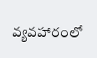వ్యవహారంలో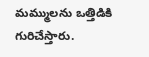మమ్ములను ఒత్తిడికి గురిచేస్తారు.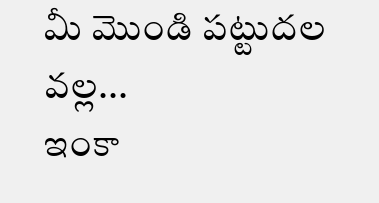మీ మొండి పట్టుదల వల్ల...
ఇంకా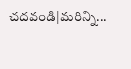చదవండి|మరిన్ని...